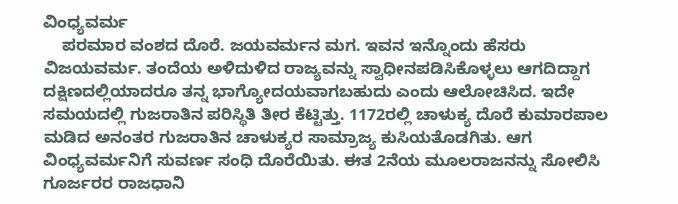ವಿಂಧ್ಯವರ್ಮ
    ಪರಮಾರ ವಂಶದ ದೊರೆ. ಜಯವರ್ಮನ ಮಗ. ಇವನ ಇನ್ನೊಂದು ಹೆಸರು ವಿಜಯವರ್ಮ. ತಂದೆಯ ಅಳಿದುಳಿದ ರಾಜ್ಯವನ್ನು ಸ್ವಾಧೀನಪಡಿಸಿಕೊಳ್ಳಲು ಆಗದಿದ್ದಾಗ ದಕ್ಷಿಣದಲ್ಲಿಯಾದರೂ ತನ್ನ ಭಾಗ್ಯೋದಯವಾಗಬಹುದು ಎಂದು ಆಲೋಚಿಸಿದ. ಇದೇ ಸಮಯದಲ್ಲಿ ಗುಜರಾತಿನ ಪರಿಸ್ಥಿತಿ ತೀರ ಕೆಟ್ಟಿತ್ತು. 1172ರಲ್ಲಿ ಚಾಳುಕ್ಯ ದೊರೆ ಕುಮಾರಪಾಲ ಮಡಿದ ಅನಂತರ ಗುಜರಾತಿನ ಚಾಳುಕ್ಯರ ಸಾಮ್ರಾಜ್ಯ ಕುಸಿಯತೊಡಗಿತು. ಆಗ ವಿಂಧ್ಯವರ್ಮನಿಗೆ ಸುವರ್ಣ ಸಂಧಿ ದೊರೆಯಿತು. ಈತ 2ನೆಯ ಮೂಲರಾಜನನ್ನು ಸೋಲಿಸಿ ಗೂರ್ಜರರ ರಾಜಧಾನಿ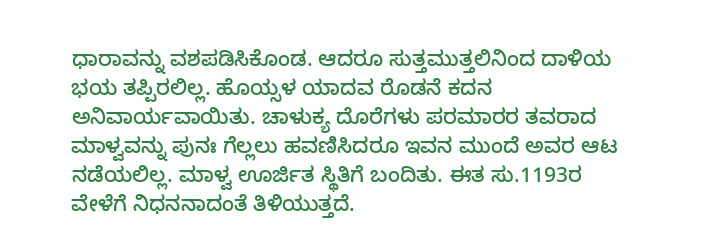ಧಾರಾವನ್ನು ವಶಪಡಿಸಿಕೊಂಡ. ಆದರೂ ಸುತ್ತಮುತ್ತಲಿನಿಂದ ದಾಳಿಯ ಭಯ ತಪ್ಪಿರಲಿಲ್ಲ. ಹೊಯ್ಸಳ ಯಾದವ ರೊಡನೆ ಕದನ ಅನಿವಾರ್ಯವಾಯಿತು. ಚಾಳುಕ್ಯ ದೊರೆಗಳು ಪರಮಾರರ ತವರಾದ ಮಾಳ್ವವನ್ನು ಪುನಃ ಗೆಲ್ಲಲು ಹವಣಿಸಿದರೂ ಇವನ ಮುಂದೆ ಅವರ ಆಟ ನಡೆಯಲಿಲ್ಲ. ಮಾಳ್ವ ಊರ್ಜಿತ ಸ್ಥಿತಿಗೆ ಬಂದಿತು. ಈತ ಸು.1193ರ ವೇಳೆಗೆ ನಿಧನನಾದಂತೆ ತಿಳಿಯುತ್ತದೆ.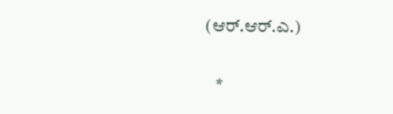(ಆರ್.ಆರ್.ಎ.)

   *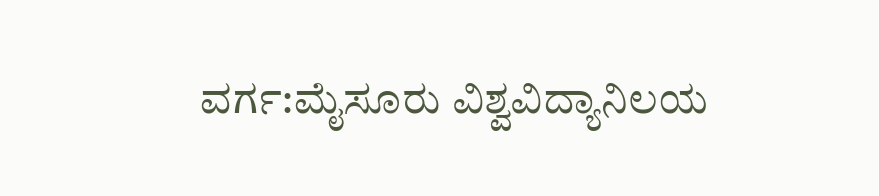ವರ್ಗ:ಮೈಸೂರು ವಿಶ್ವವಿದ್ಯಾನಿಲಯ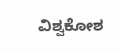ವಿಶ್ವಕೋಶ